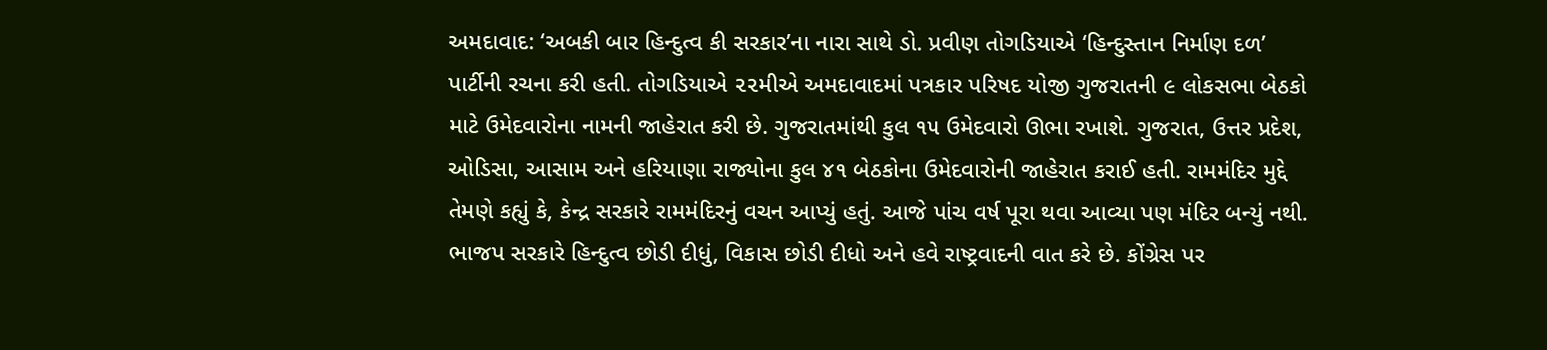અમદાવાદ: ‘અબકી બાર હિન્દુત્વ કી સરકાર’ના નારા સાથે ડો. પ્રવીણ તોગડિયાએ ‘હિન્દુસ્તાન નિર્માણ દળ’ પાર્ટીની રચના કરી હતી. તોગડિયાએ ૨૨મીએ અમદાવાદમાં પત્રકાર પરિષદ યોજી ગુજરાતની ૯ લોકસભા બેઠકો માટે ઉમેદવારોના નામની જાહેરાત કરી છે. ગુજરાતમાંથી કુલ ૧૫ ઉમેદવારો ઊભા રખાશે. ગુજરાત, ઉત્તર પ્રદેશ, ઓડિસા, આસામ અને હરિયાણા રાજ્યોના કુલ ૪૧ બેઠકોના ઉમેદવારોની જાહેરાત કરાઈ હતી. રામમંદિર મુદ્દે તેમણે કહ્યું કે, કેન્દ્ર સરકારે રામમંદિરનું વચન આપ્યું હતું. આજે પાંચ વર્ષ પૂરા થવા આવ્યા પણ મંદિર બન્યું નથી.
ભાજપ સરકારે હિન્દુત્વ છોડી દીધું, વિકાસ છોડી દીધો અને હવે રાષ્ટ્રવાદની વાત કરે છે. કોંગ્રેસ પર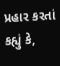પ્રહાર કરતાં કહ્યું કે,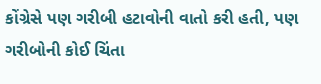કોંગ્રેસે પણ ગરીબી હટાવોની વાતો કરી હતી, પણ ગરીબોની કોઈ ચિંતા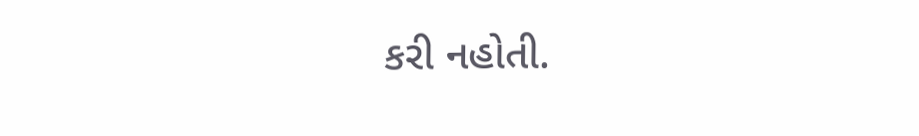કરી નહોતી.